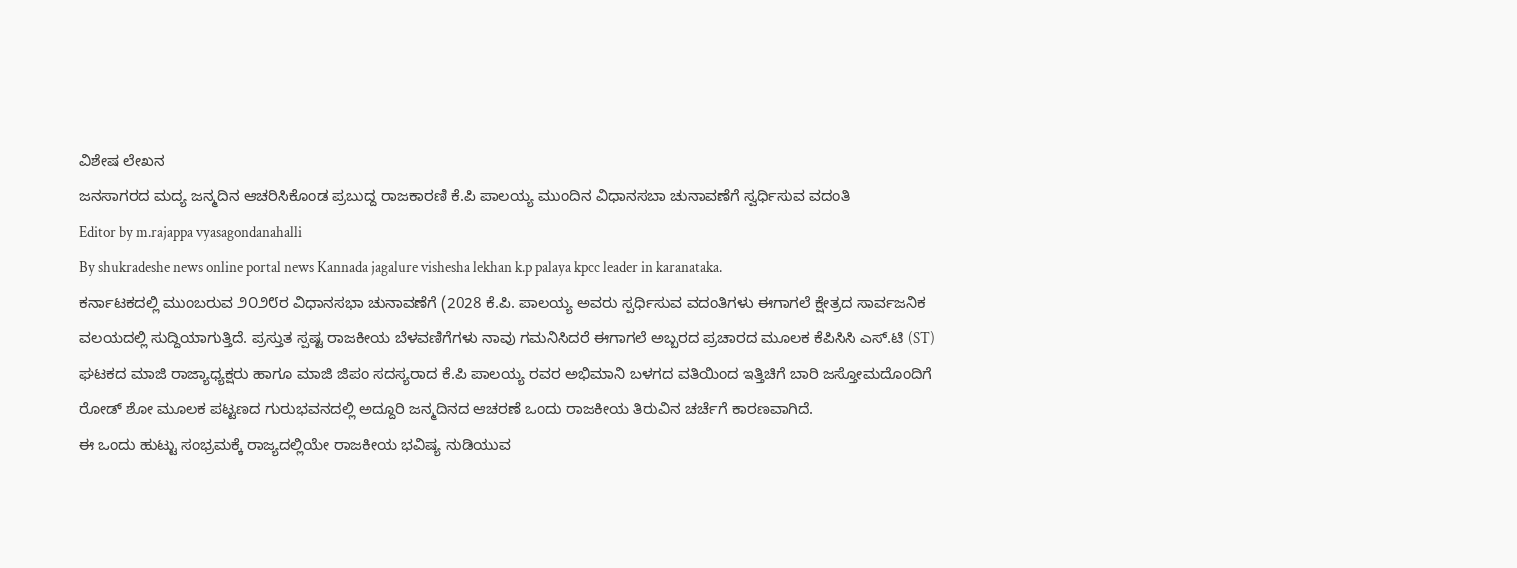ವಿಶೇಷ ಲೇಖನ
ಜನಸಾಗರದ ಮದ್ಯ ಜನ್ಮದಿನ ಆಚರಿಸಿಕೊಂಡ ಪ್ರಬುದ್ದ ರಾಜಕಾರಣಿ ಕೆ.ಪಿ ಪಾಲಯ್ಯ ಮುಂದಿನ ವಿಧಾನಸಬಾ ಚುನಾವಣೆಗೆ ಸ್ವರ್ಧಿಸುವ ವದಂತಿ
Editor by m.rajappa vyasagondanahalli
By shukradeshe news online portal news Kannada jagalure vishesha lekhan k.p palaya kpcc leader in karanataka.
ಕರ್ನಾಟಕದಲ್ಲಿ ಮುಂಬರುವ ೨೦೨೮ರ ವಿಧಾನಸಭಾ ಚುನಾವಣೆಗೆ (2028 ಕೆ.ಪಿ. ಪಾಲಯ್ಯ ಅವರು ಸ್ಪರ್ಧಿಸುವ ವದಂತಿಗಳು ಈಗಾಗಲೆ ಕ್ಷೇತ್ರದ ಸಾರ್ವಜನಿಕ ವಲಯದಲ್ಲಿ ಸುದ್ದಿಯಾಗುತ್ತಿದೆ. ಪ್ರಸ್ತುತ ಸ್ಪಷ್ಟ ರಾಜಕೀಯ ಬೆಳವಣಿಗೆಗಳು ನಾವು ಗಮನಿಸಿದರೆ ಈಗಾಗಲೆ ಅಬ್ಬರದ ಪ್ರಚಾರದ ಮೂಲಕ ಕೆಪಿಸಿಸಿ ಎಸ್.ಟಿ (ST) ಘಟಕದ ಮಾಜಿ ರಾಜ್ಯಾಧ್ಯಕ್ಷರು ಹಾಗೂ ಮಾಜಿ ಜಿಪಂ ಸದಸ್ಯರಾದ ಕೆ.ಪಿ ಪಾಲಯ್ಯ ರವರ ಅಭಿಮಾನಿ ಬಳಗದ ವತಿಯಿಂದ ಇತ್ತಿಚಿಗೆ ಬಾರಿ ಜಸ್ತೋಮದೊಂದಿಗೆ ರೋಡ್ ಶೋ ಮೂಲಕ ಪಟ್ಟಣದ ಗುರುಭವನದಲ್ಲಿ ಅದ್ದೂರಿ ಜನ್ಮದಿನದ ಆಚರಣೆ ಒಂದು ರಾಜಕೀಯ ತಿರುವಿನ ಚರ್ಚೆಗೆ ಕಾರಣವಾಗಿದೆ.
ಈ ಒಂದು ಹುಟ್ಟು ಸಂಭ್ರಮಕ್ಕೆ ರಾಜ್ಯದಲ್ಲಿಯೇ ರಾಜಕೀಯ ಭವಿಷ್ಯ ನುಡಿಯುವ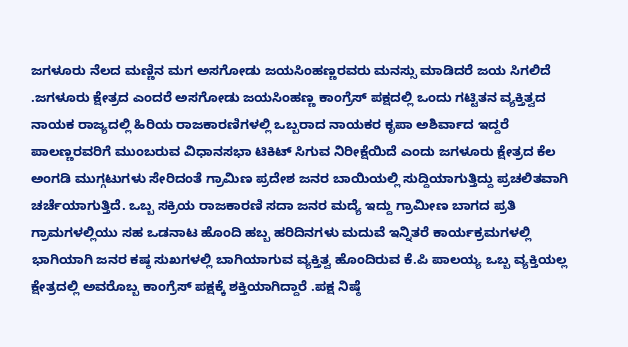ಜಗಳೂರು ನೆಲದ ಮಣ್ಣಿನ ಮಗ ಅಸಗೋಡು ಜಯಸಿಂಹಣ್ಣರವರು ಮನಸ್ಸು ಮಾಡಿದರೆ ಜಯ ಸಿಗಲಿದೆ .ಜಗಳೂರು ಕ್ಷೇತ್ರದ ಎಂದರೆ ಅಸಗೋಡು ಜಯಸಿಂಹಣ್ಣ ಕಾಂಗ್ರೆಸ್ ಪಕ್ಷದಲ್ಲಿ ಒಂದು ಗಟ್ಟಿತನ ವ್ಯಕ್ತಿತ್ವದ ನಾಯಕ ರಾಜ್ಯದಲ್ಲಿ ಹಿರಿಯ ರಾಜಕಾರಣಿಗಳಲ್ಲಿ ಒಬ್ಬರಾದ ನಾಯಕರ ಕೃಪಾ ಅಶಿರ್ವಾದ ಇದ್ದರೆ ಪಾಲಣ್ಣರವರಿಗೆ ಮುಂಬರುವ ವಿಧಾನಸಭಾ ಟಿಕಿಟ್ ಸಿಗುವ ನಿರೀಕ್ಷೆಯಿದೆ ಎಂದು ಜಗಳೂರು ಕ್ಷೇತ್ರದ ಕೆಲ ಅಂಗಡಿ ಮುಗ್ಗಟುಗಳು ಸೇರಿದಂತೆ ಗ್ರಾಮಿಣ ಪ್ರದೇಶ ಜನರ ಬಾಯಿಯಲ್ಲಿ ಸುದ್ದಿಯಾಗುತ್ತಿದ್ದು ಪ್ರಚಲಿತವಾಗಿ ಚರ್ಚೆಯಾಗುತ್ತಿದೆ. ಒಬ್ಬ ಸಕ್ರಿಯ ರಾಜಕಾರಣಿ ಸದಾ ಜನರ ಮದ್ಯೆ ಇದ್ದು ಗ್ರಾಮೀಣ ಬಾಗದ ಪ್ರತಿ ಗ್ರಾಮಗಳಲ್ಲಿಯು ಸಹ ಒಡನಾಟ ಹೊಂದಿ ಹಬ್ಬ ಹರಿದಿನಗಳು ಮದುವೆ ಇನ್ನಿತರೆ ಕಾರ್ಯಕ್ರಮಗಳಲ್ಲಿ ಭಾಗಿಯಾಗಿ ಜನರ ಕಷ್ಠ ಸುಖಗಳಲ್ಲಿ ಬಾಗಿಯಾಗುವ ವ್ಯಕ್ತಿತ್ವ ಹೊಂದಿರುವ ಕೆ.ಪಿ ಪಾಲಯ್ಯ ಒಬ್ಬ ವ್ಯಕ್ತಿಯಲ್ಲ ಕ್ಷೇತ್ರದಲ್ಲಿ ಅವರೊಬ್ಬ ಕಾಂಗ್ರೆಸ್ ಪಕ್ಷಕ್ಕೆ ಶಕ್ತಿಯಾಗಿದ್ದಾರೆ .ಪಕ್ಷ ನಿಷ್ಠೆ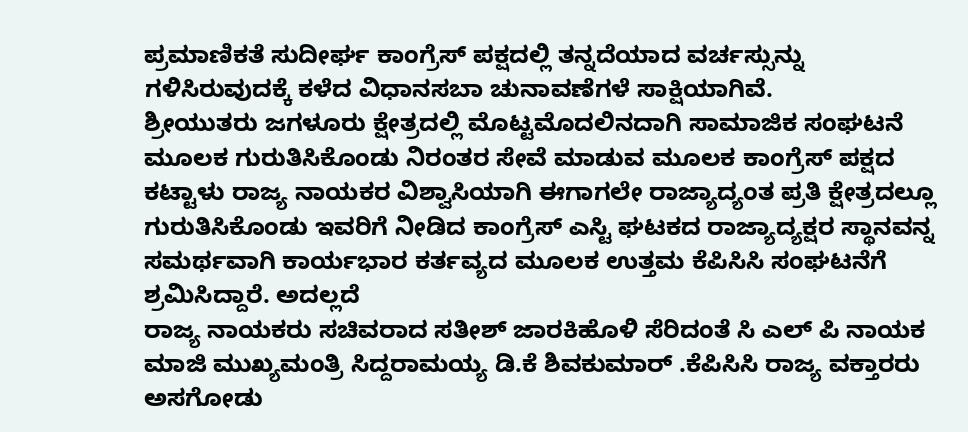ಪ್ರಮಾಣಿಕತೆ ಸುದೀರ್ಘ ಕಾಂಗ್ರೆಸ್ ಪಕ್ಷದಲ್ಲಿ ತನ್ನದೆಯಾದ ವರ್ಚಸ್ಸುನ್ನು ಗಳಿಸಿರುವುದಕ್ಕೆ ಕಳೆದ ವಿಧಾನಸಬಾ ಚುನಾವಣೆಗಳೆ ಸಾಕ್ಷಿಯಾಗಿವೆ.
ಶ್ರೀಯುತರು ಜಗಳೂರು ಕ್ಷೇತ್ರದಲ್ಲಿ ಮೊಟ್ಟಮೊದಲಿನದಾಗಿ ಸಾಮಾಜಿಕ ಸಂಘಟನೆ ಮೂಲಕ ಗುರುತಿಸಿಕೊಂಡು ನಿರಂತರ ಸೇವೆ ಮಾಡುವ ಮೂಲಕ ಕಾಂಗ್ರೆಸ್ ಪಕ್ಷದ ಕಟ್ಟಾಳು ರಾಜ್ಯ ನಾಯಕರ ವಿಶ್ವಾಸಿಯಾಗಿ ಈಗಾಗಲೇ ರಾಜ್ಯಾದ್ಯಂತ ಪ್ರತಿ ಕ್ಷೇತ್ರದಲ್ಲೂ ಗುರುತಿಸಿಕೊಂಡು ಇವರಿಗೆ ನೀಡಿದ ಕಾಂಗ್ರೆಸ್ ಎಸ್ಟಿ ಘಟಕದ ರಾಜ್ಯಾದ್ಯಕ್ಷರ ಸ್ಥಾನವನ್ನ ಸಮರ್ಥವಾಗಿ ಕಾರ್ಯಭಾರ ಕರ್ತವ್ಯದ ಮೂಲಕ ಉತ್ತಮ ಕೆಪಿಸಿಸಿ ಸಂಘಟನೆಗೆ ಶ್ರಮಿಸಿದ್ದಾರೆ. ಅದಲ್ಲದೆ
ರಾಜ್ಯ ನಾಯಕರು ಸಚಿವರಾದ ಸತೀಶ್ ಜಾರಕಿಹೊಳಿ ಸೆರಿದಂತೆ ಸಿ ಎಲ್ ಪಿ ನಾಯಕ ಮಾಜಿ ಮುಖ್ಯಮಂತ್ರಿ ಸಿದ್ದರಾಮಯ್ಯ ಡಿ.ಕೆ ಶಿವಕುಮಾರ್ .ಕೆಪಿಸಿಸಿ ರಾಜ್ಯ ವಕ್ತಾರರು ಅಸಗೋಡು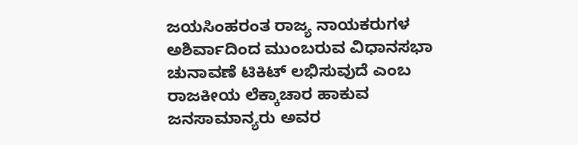ಜಯಸಿಂಹರಂತ ರಾಜ್ಯ ನಾಯಕರುಗಳ ಅಶಿರ್ವಾದಿಂದ ಮುಂಬರುವ ವಿಧಾನಸಭಾ ಚುನಾವಣೆ ಟಿಕಿಟ್ ಲಭಿಸುವುದೆ ಎಂಬ ರಾಜಕೀಯ ಲೆಕ್ಕಾಚಾರ ಹಾಕುವ ಜನಸಾಮಾನ್ಯರು ಅವರ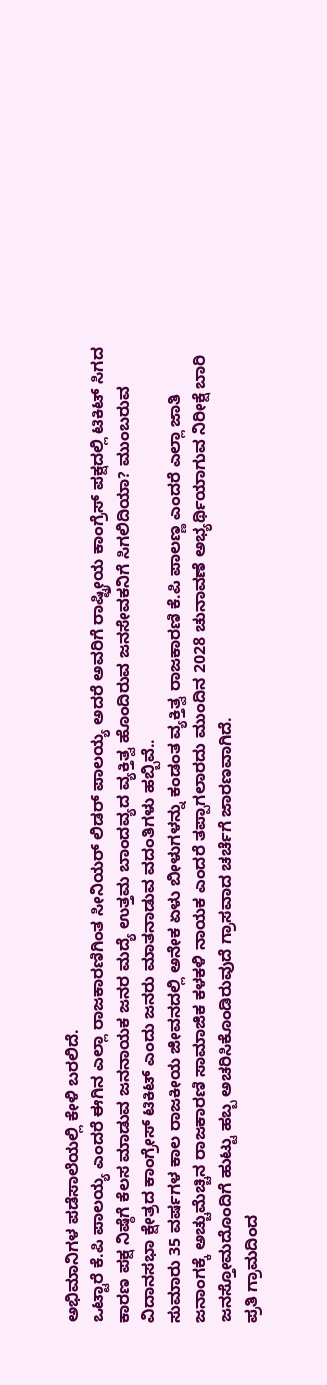ಅಭಿಮಾನಿಗಳ ಪಡೆಸಾಲೆಯಲ್ಲಿ ಕೇಳಿ ಬರಲಿದೆ.
ಒಟ್ಟಾರೆ ಕೆ.ಪಿ ಪಾಲಯ್ಯ ಎಂದರೆ ಈಗಿನ ಎಲ್ಲಾ ರಾಜಕಾರಣಿಗಿಂತ ಸೀನಿಯರ್ ಲಿಡರ್ ಪಾಲಯ್ಯ ಅದರೆ ಅವರಿಗೆ ರಾಷ್ಟ್ರೀಯ ಕಾಂಗ್ರೆಸ್ ಪಕ್ಷದಲ್ಲಿ ಟಿಕಿಟ್ ಸಿಗದ ಕಾರಣ ಪಕ್ಷ ನಿಷ್ಠೆಗೆ ಕೆಲಸ ಮಾಡುವ ಜನನಾಯಕ ಜನರ ಮದ್ಯೆ ಉತ್ತಮ ಬಾಂದವ್ಯದ ವ್ಯಕ್ತಿತ್ವ ಹೊಂದಿರುವ ಜನಸೇವಕನಿಗೆ ಸಿಗಲಿದಿಯಾ? ಮುಂಬರುವ ವಿದಾನಸಭಾ ಕ್ಷೇತ್ರದ ಕಾಂಗ್ರೇಸ್ ಟಿಕಿಟ್ ಎಂದು ಜನರು ಮಾತನಾಡುವ ವದಂತಿಗಳು ಹಬ್ಬಿವೆ..
ಸುಮಾರು 35 ವರ್ಷಗಳ ಕಾಲ ರಾಜಕೀಯ ಜೀವನದಲ್ಲಿ ಅನೇಕ ಏಳು ಬೀಳುಗಳನ್ನು ಕಂಡಂತ ವ್ಯಕ್ತಿತ್ವ ರಾಜಕಾರಣಿ ಕೆ.ಪಿ ಪಾಲಣ್ಣ ಎಂದರೆ ಎಲ್ಲಾ ಜಾತಿ ಜನಾಂಗಕ್ಕೆ ಅಚ್ಚುಮೆಚ್ಚಿನ ರಾಜಕಾರಣಿ ಸಾಮಾಜಿಕ ಕಳಕಳಿ ನಾಯಕ ಎಂದರೆ ತಪ್ಪಾಗಲಾರದು ಮುಂದಿನ 2028 ಚುನಾವಣೆ ಅಭ್ಯರ್ಥಿಯಾಗುವ ನಿರೀಕ್ಷೆ ಬಾರಿ ಜನಸ್ತೋಮದೊಂದಿಗೆ ಹುಟ್ಟು ಹಬ್ಬ ಅಚರಿಸಿಕೊಂಡಿರುವುದೆ ಗ್ರಾಸವಾದ ಚರ್ಚೆಗೆ ಜಾರಣವಾಗಿದೆ.
ಪ್ರತಿ ಗ್ರಾಮದಿಂದ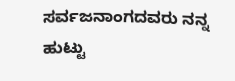ಸರ್ವಜನಾಂಗದವರು ನನ್ನ ಹುಟ್ಟು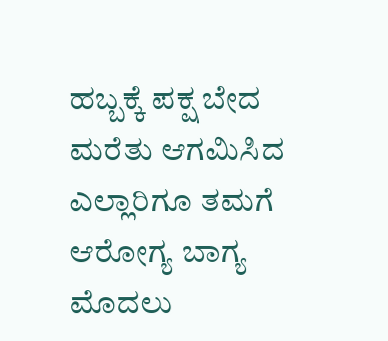ಹಬ್ಬಕ್ಕೆ ಪಕ್ಷ ಬೇದ ಮರೆತು ಆಗಮಿಸಿದ ಎಲ್ಲಾರಿಗೂ ತಮಗೆ ಆರೋಗ್ಯ ಬಾಗ್ಯ ಮೊದಲು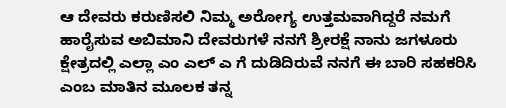ಆ ದೇವರು ಕರುಣಿಸಲಿ ನಿಮ್ಮ ಅರೋಗ್ಯ ಉತ್ತಮವಾಗಿದ್ದರೆ ನಮಗೆ ಹಾರೈಸುವ ಅಬಿಮಾನಿ ದೇವರುಗಳೆ ನನಗೆ ಶ್ರೀರಕ್ಷೆ ನಾನು ಜಗಳೂರು ಕ್ಷೇತ್ರದಲ್ಲಿ ಎಲ್ಲಾ ಎಂ ಎಲ್ ಎ ಗೆ ದುಡಿದಿರುವೆ ನನಗೆ ಈ ಬಾರಿ ಸಹಕರಿಸಿ ಎಂಬ ಮಾತಿನ ಮೂಲಕ ತನ್ನ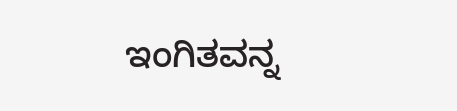ಇಂಗಿತವನ್ನ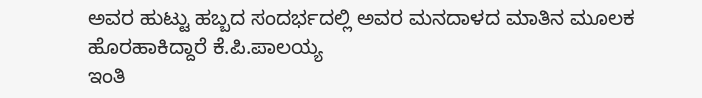ಅವರ ಹುಟ್ಟು ಹಬ್ಬದ ಸಂದರ್ಭದಲ್ಲಿ ಅವರ ಮನದಾಳದ ಮಾತಿನ ಮೂಲಕ ಹೊರಹಾಕಿದ್ದಾರೆ ಕೆ.ಪಿ.ಪಾಲಯ್ಯ
ಇಂತಿ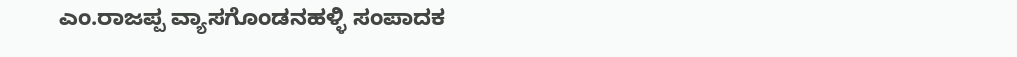ಎಂ.ರಾಜಪ್ಪ ವ್ಯಾಸಗೊಂಡನಹಳ್ಳಿ ಸಂಪಾದಕ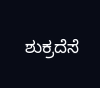ಶುಕ್ರದೆಸೆ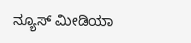ನ್ಯೂಸ್ ಮೀಡಿಯಾ